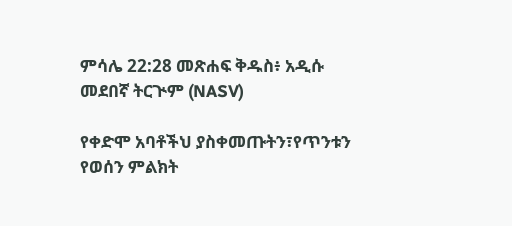ምሳሌ 22:28 መጽሐፍ ቅዱስ፥ አዲሱ መደበኛ ትርጒም (NASV)

የቀድሞ አባቶችህ ያስቀመጡትን፣የጥንቱን የወሰን ምልክት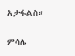አታፋልስ።

ምሳሌ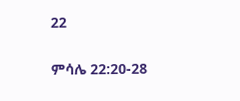22

ምሳሌ 22:20-28